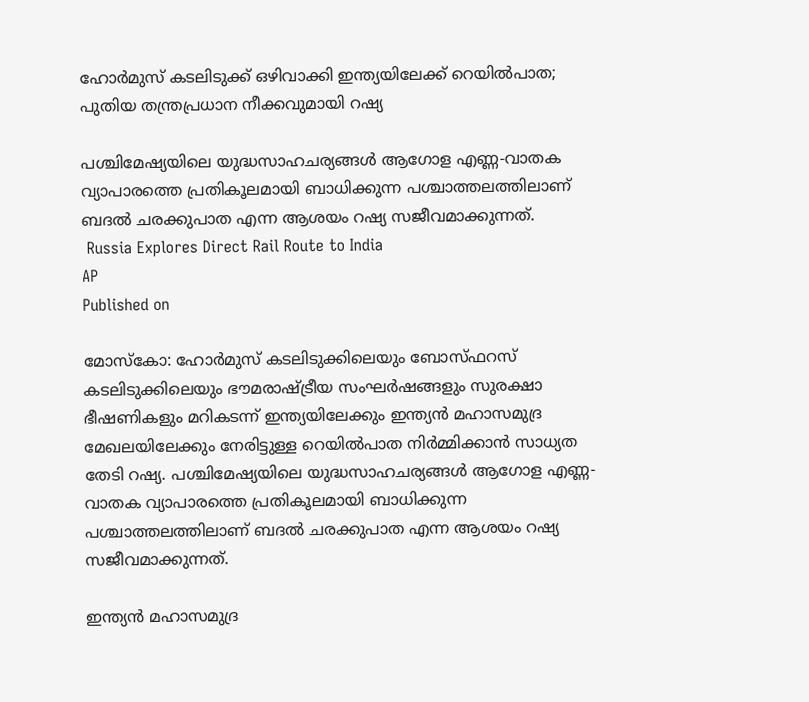ഹോർമുസ് കടലിടുക്ക് ഒഴിവാക്കി ഇന്ത്യയിലേക്ക് റെയിൽപാത; പുതിയ തന്ത്രപ്രധാന നീക്കവുമായി റഷ്യ

പശ്ചിമേഷ്യയിലെ യുദ്ധസാഹചര്യങ്ങൾ ആഗോള എണ്ണ-വാതക വ്യാപാരത്തെ പ്രതികൂലമായി ബാധിക്കുന്ന പശ്ചാത്തലത്തിലാണ് ബദൽ ചരക്കുപാത എന്ന ആശയം റഷ്യ സജീവമാക്കുന്നത്.
 Russia Explores Direct Rail Route to India
AP
Published on

മോസ്‌കോ: ഹോർമുസ് കടലിടുക്കിലെയും ബോസ്ഫറസ് കടലിടുക്കിലെയും ഭൗമരാഷ്ട്രീയ സംഘർഷങ്ങളും സുരക്ഷാ ഭീഷണികളും മറികടന്ന് ഇന്ത്യയിലേക്കും ഇന്ത്യൻ മഹാസമുദ്ര മേഖലയിലേക്കും നേരിട്ടുള്ള റെയിൽപാത നിർമ്മിക്കാൻ സാധ്യത തേടി റഷ്യ. പശ്ചിമേഷ്യയിലെ യുദ്ധസാഹചര്യങ്ങൾ ആഗോള എണ്ണ-വാതക വ്യാപാരത്തെ പ്രതികൂലമായി ബാധിക്കുന്ന പശ്ചാത്തലത്തിലാണ് ബദൽ ചരക്കുപാത എന്ന ആശയം റഷ്യ സജീവമാക്കുന്നത്.

ഇന്ത്യൻ മഹാസമുദ്ര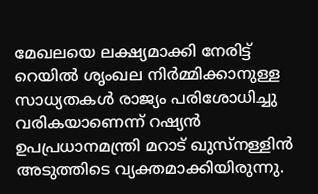മേഖലയെ ലക്ഷ്യമാക്കി നേരിട്ട് റെയിൽ ശൃംഖല നിർമ്മിക്കാനുള്ള സാധ്യതകൾ രാജ്യം പരിശോധിച്ചു വരികയാണെന്ന് റഷ്യൻ ഉപപ്രധാനമന്ത്രി മറാട് ഖുസ്‌നള്ളിൻ അടുത്തിടെ വ്യക്തമാക്കിയിരുന്നു.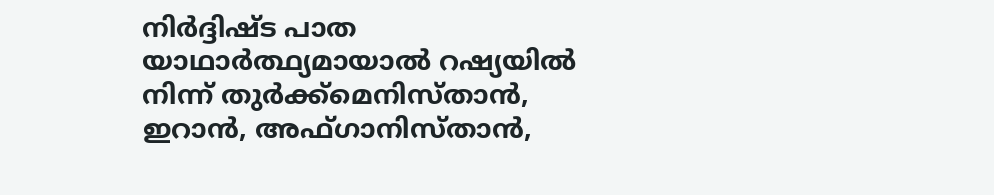നിർദ്ദിഷ്ട പാത യാഥാർത്ഥ്യമായാൽ റഷ്യയിൽ നിന്ന് തുർക്ക്‌മെനിസ്താൻ, ഇറാൻ, അഫ്ഗാനിസ്താൻ,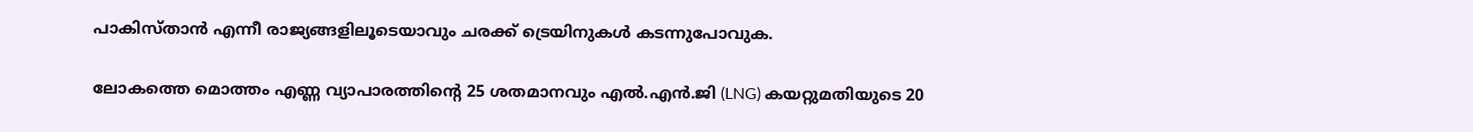പാകിസ്താൻ എന്നീ രാജ്യങ്ങളിലൂടെയാവും ചരക്ക് ട്രെയിനുകൾ കടന്നുപോവുക.

ലോകത്തെ മൊത്തം എണ്ണ വ്യാപാരത്തിന്റെ 25 ശതമാനവും എൽ.എൻ.ജി (LNG) കയറ്റുമതിയുടെ 20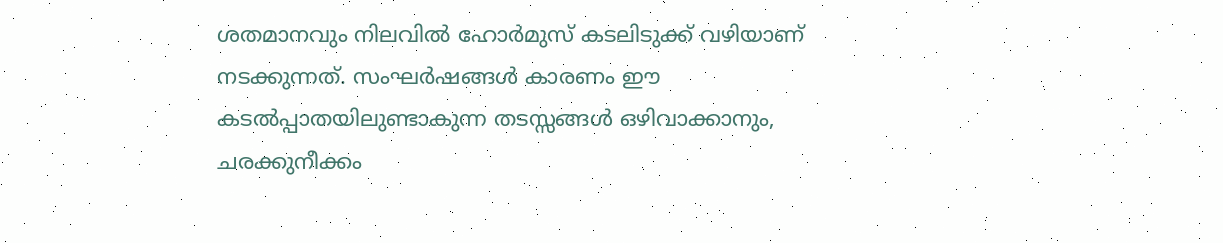ശതമാനവും നിലവിൽ ഹോർമുസ് കടലിടുക്ക് വഴിയാണ് നടക്കുന്നത്. സംഘർഷങ്ങൾ കാരണം ഈ കടൽപ്പാതയിലുണ്ടാകുന്ന തടസ്സങ്ങൾ ഒഴിവാക്കാനും, ചരക്കുനീക്കം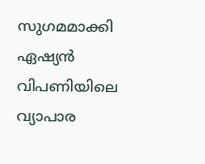സുഗമമാക്കി ഏഷ്യൻ വിപണിയിലെ വ്യാപാര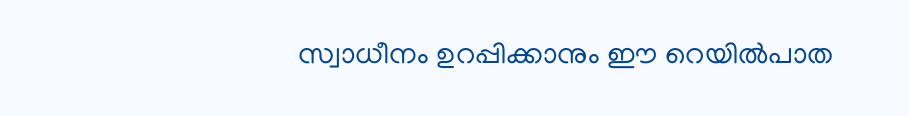സ്വാധീനം ഉറപ്പിക്കാനും ഈ റെയിൽപാത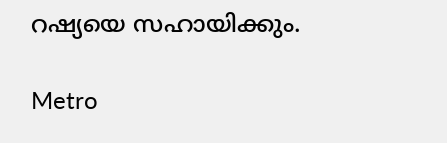റഷ്യയെ സഹായിക്കും.

Metro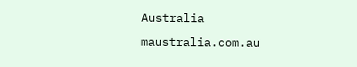Australia
maustralia.com.au